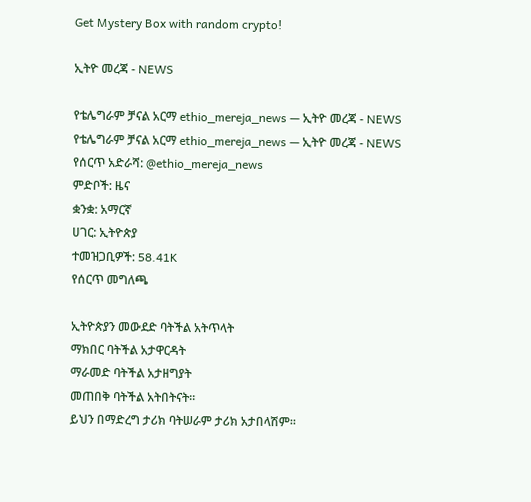Get Mystery Box with random crypto!

ኢትዮ መረጃ - NEWS

የቴሌግራም ቻናል አርማ ethio_mereja_news — ኢትዮ መረጃ - NEWS
የቴሌግራም ቻናል አርማ ethio_mereja_news — ኢትዮ መረጃ - NEWS
የሰርጥ አድራሻ: @ethio_mereja_news
ምድቦች: ዜና
ቋንቋ: አማርኛ
ሀገር: ኢትዮጵያ
ተመዝጋቢዎች: 58.41K
የሰርጥ መግለጫ

ኢትዮጵያን መውደድ ባትችል አትጥላት
ማክበር ባትችል አታዋርዳት
ማራመድ ባትችል አታዘግያት
መጠበቅ ባትችል አትበትናት።
ይህን በማድረግ ታሪክ ባትሠራም ታሪክ አታበላሽም።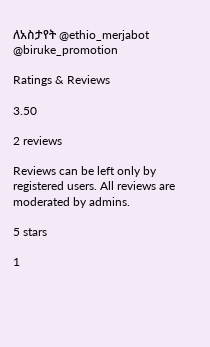ለአስታየት @ethio_merjabot
@biruke_promotion

Ratings & Reviews

3.50

2 reviews

Reviews can be left only by registered users. All reviews are moderated by admins.

5 stars

1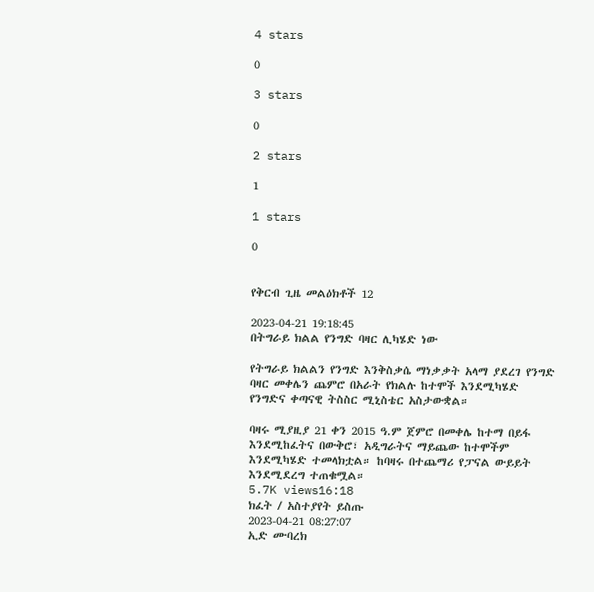4 stars

0

3 stars

0

2 stars

1

1 stars

0


የቅርብ ጊዜ መልዕክቶች 12

2023-04-21 19:18:45
በትግራይ ክልል የንግድ ባዛር ሊካሄድ ነው

የትግራይ ክልልን የንግድ እንቅስቃሴ ማነቃቃት አላማ ያደረገ የንግድ ባዛር መቀሌን ጨምሮ በአራት የክልሉ ከተሞች እንደሚካሄድ የንግድና ቀጣናዊ ትስስር ሚኒስቴር አስታውቋል።

ባዛሩ ሚያዚያ 21 ቀን 2015 ዓ.ም ጀምሮ በመቀሌ ከተማ በይፋ እንደሚከፈትና በውቅሮ፣ አዲግራትና ማይጨው ከተሞችም እንደሚካሄድ ተመላክቷል። ከባዛሩ በተጨማሪ የፓናል ውይይት እንደሚደረግ ተጠቁሟል።
5.7K views16:18
ክፈት / አስተያየት ይስጡ
2023-04-21 08:27:07
ኢድ ሙባረክ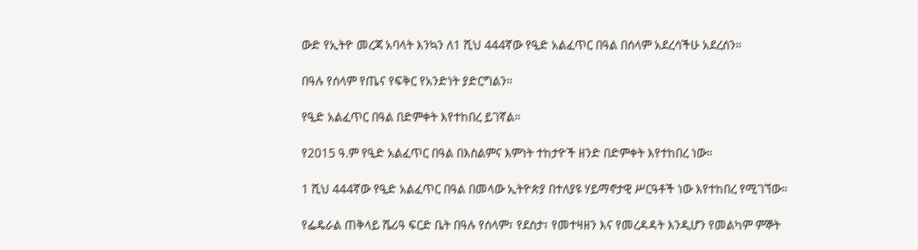ውድ የኢትዮ መረጃ አባላት እንኳን ለ1 ሺህ 444ኛው የዒድ አልፈጥር በዓል በሰላም አደረሳችሁ አደረሰን።

በዓሉ የሰላም የጤና የፍቅር የአንድነት ያድርግልን።

የዒድ አልፈጥር በዓል በድምቀት እየተከበረ ይገኛል።

የ2015 ዓ.ም የዒድ አልፈጥር በዓል በእስልምና እምነት ተከታዮች ዘንድ በድምቀት እየተከበረ ነው።

1 ሺህ 444ኛው የዒድ አልፈጥር በዓል በመላው ኢትዮጵያ በተለያዩ ሃይማኖታዊ ሥርዓቶች ነው እየተከበረ የሚገኘው።

የፌዴራል ጠቅላይ ሼሪዓ ፍርድ ቤት በዓሉ የሰላም፣ የደስታ፣ የመተዛዘን እና የመረዳዳት እንዲሆን የመልካም ምኞት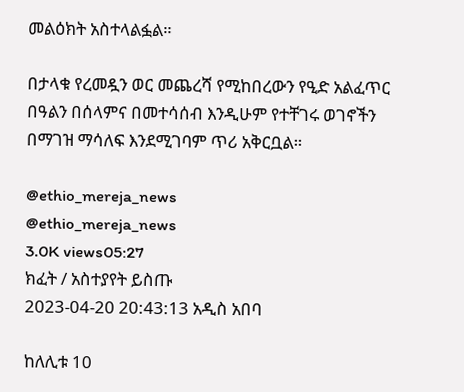መልዕክት አስተላልፏል።

በታላቁ የረመዷን ወር መጨረሻ የሚከበረውን የዒድ አልፈጥር በዓልን በሰላምና በመተሳሰብ እንዲሁም የተቸገሩ ወገኖችን በማገዝ ማሳለፍ እንደሚገባም ጥሪ አቅርቧል።

@ethio_mereja_news
@ethio_mereja_news
3.0K views05:27
ክፈት / አስተያየት ይስጡ
2023-04-20 20:43:13 አዲስ አበባ

ከለሊቱ 10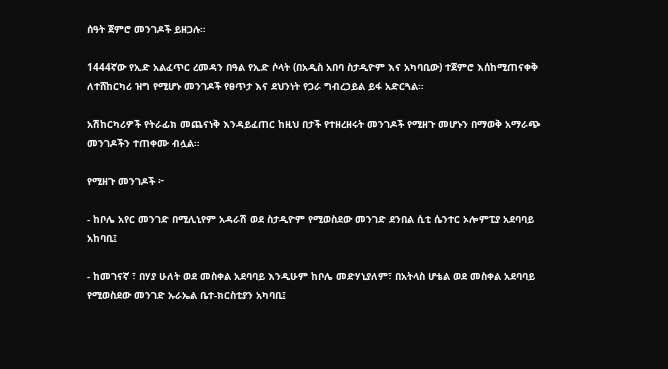ሰዓት ጀምሮ መንገዶች ይዘጋሉ።

1444ኛው የኢድ አልፈጥር ረመዳን በዓል የኢድ ሶላት (በአዲስ አበባ ስታዲዮም እና አካባቢው) ተጀምሮ እሰከሚጠናቀቅ ለተሸከርካሪ ዝግ የሚሆኑ መንገዶች የፀጥታ እና ደህንነት የጋራ ግብረኃይል ይፋ አድርጓል።

አሽከርካሪዎች የትራፊክ መጨናነቅ እንዳይፈጠር ከዚህ በታች የተዘረዘሩት መንገዶች የሚዘጉ መሆኑን በማወቅ አማራጭ መንገዶችን ተጠቀሙ ብሏል።

የሚዘጉ መንገዶች ፦

- ከቦሌ አየር መንገድ በሚሊኒየም አዳራሽ ወደ ስታዲዮም የሚወስደው መንገድ ደንበል ሲቲ ሴንተር ኦሎምፒያ አደባባይ አከባቢ፤

- ከመገናኛ ፣ በሃያ ሁለት ወደ መስቀል አደባባይ እንዲሁም ከቦሌ መድሃኒያለም፣ በአትላስ ሆቴል ወደ መስቀል አደባባይ የሚወስደው መንገድ ኡራኤል ቤተ-ክርስቲያን አካባቢ፤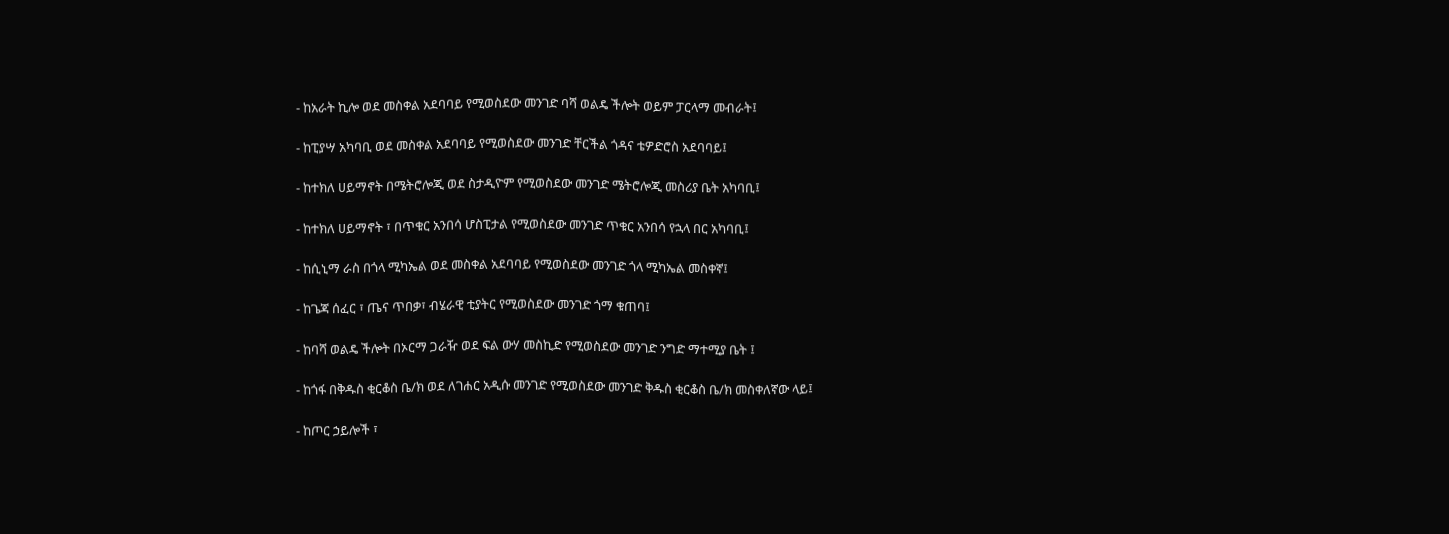- ከአራት ኪሎ ወደ መስቀል አደባባይ የሚወስደው መንገድ ባሻ ወልዴ ችሎት ወይም ፓርላማ መብራት፤

- ከፒያሣ አካባቢ ወደ መስቀል አደባባይ የሚወስደው መንገድ ቸርችል ጎዳና ቴዎድሮስ አደባባይ፤

- ከተክለ ሀይማኖት በሜትሮሎጂ ወደ ስታዲዮም የሚወስደው መንገድ ሜትሮሎጂ መስሪያ ቤት አካባቢ፤

- ከተክለ ሀይማኖት ፣ በጥቁር አንበሳ ሆስፒታል የሚወስደው መንገድ ጥቁር አንበሳ የኋላ በር አካባቢ፤

- ከሲኒማ ራስ በጎላ ሚካኤል ወደ መስቀል አደባባይ የሚወስደው መንገድ ጎላ ሚካኤል መስቀኛ፤

- ከጌጃ ሰፈር ፣ ጤና ጥበቃ፣ ብሄራዊ ቲያትር የሚወስደው መንገድ ጎማ ቁጠባ፤

- ከባሻ ወልዴ ችሎት በኦርማ ጋራዥ ወደ ፍል ውሃ መስኪድ የሚወስደው መንገድ ንግድ ማተሚያ ቤት ፤

- ከጎፋ በቅዱስ ቂርቆስ ቤ/ክ ወደ ለገሐር አዲሱ መንገድ የሚወስደው መንገድ ቅዱስ ቂርቆስ ቤ/ክ መስቀለኛው ላይ፤

- ከጦር ኃይሎች ፣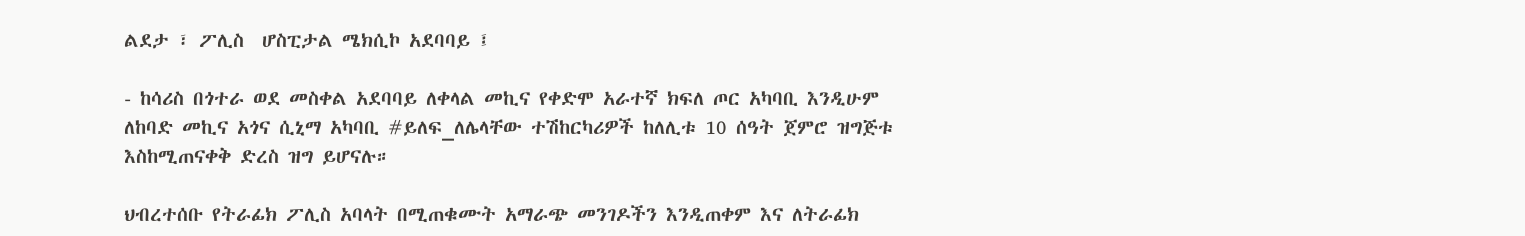ልደታ ፣ ፖሊስ  ሆስፒታል ሜክሲኮ አደባባይ ፤

- ከሳሪስ በጎተራ ወደ መስቀል አደባባይ ለቀላል መኪና የቀድሞ አራተኛ ክፍለ ጦር አካባቢ እንዲሁም ለከባድ መኪና አጎና ሲኒማ አካባቢ #ይለፍ_ለሌላቸው ተሽከርካሪዎች ከለሊቱ 10 ሰዓት ጀምሮ ዝግጅቱ እስከሚጠናቀቅ ድረስ ዝግ ይሆናሉ።

ህብረተሰቡ የትራፊክ ፖሊስ አባላት በሚጠቁሙት አማራጭ መንገዶችን እንዲጠቀም እና ለትራፊክ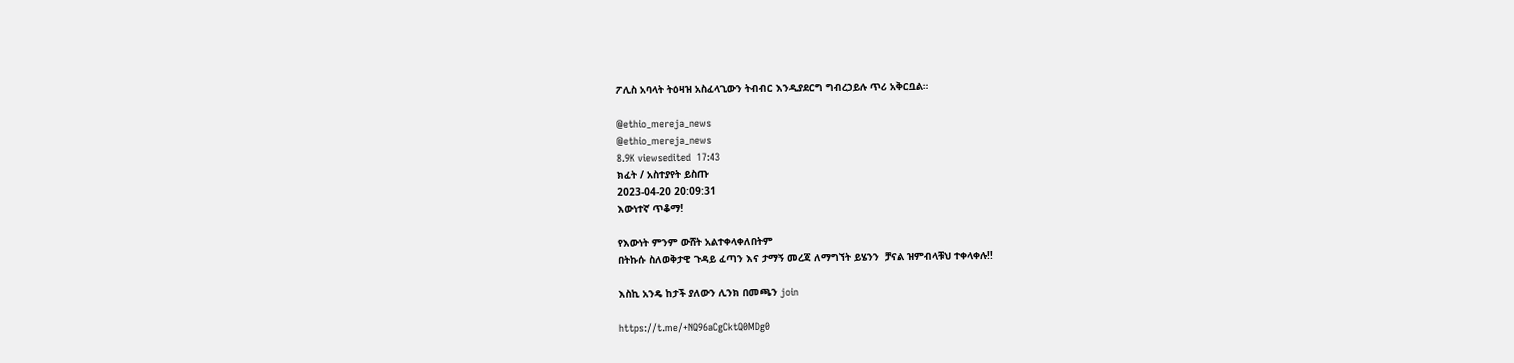ፖሊስ አባላት ትዕዛዝ አስፈላጊውን ትብብር እንዲያደርግ ግብረኃይሉ ጥሪ አቅርቧል።

@ethio_mereja_news
@ethio_mereja_news
8.9K viewsedited  17:43
ክፈት / አስተያየት ይስጡ
2023-04-20 20:09:31
እውነተኛ ጥቆማ!

የእውነት ምንም ውሸት አልተቀላቀለበትም
በትኩሱ ስለወቅታዊ ጉዳይ ፈጣን እና ታማኝ መረጃ ለማግኘት ይሄንን  ቻናል ዝምብላቹህ ተቀላቀሉ!!

እስኪ አንዴ ከታች ያለውን ሊንክ በመጫን join

https://t.me/+NQ96aCgCktQ0MDg0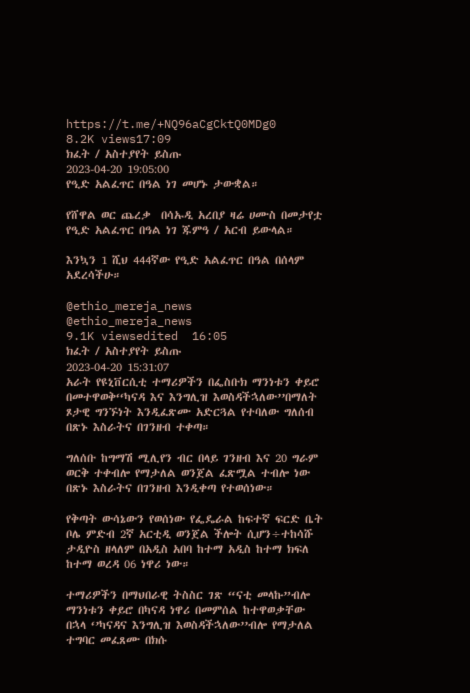https://t.me/+NQ96aCgCktQ0MDg0
8.2K views17:09
ክፈት / አስተያየት ይስጡ
2023-04-20 19:05:00
የዒድ አልፈጥር በዓል ነገ መሆኑ ታውቋል።

የሸዋል ወር ጨረቃ  በሳኡዲ አረበያ ዛሬ ሀሙስ በመታየቷ የዒድ አልፈጥር በዓል ነገ ጁምዓ / አርብ ይውላል።

እንኳን 1 ሺህ 444ኛው የዒድ አልፈጥር በዓል በሰላም አደረሳችሁ።

@ethio_mereja_news
@ethio_mereja_news
9.1K viewsedited  16:05
ክፈት / አስተያየት ይስጡ
2023-04-20 15:31:07
አራት የዩኒቨርሲቲ ተማሪዎችን በፌስቡክ ማንነቱን ቀይሮ በመተዋወቅ‘‘ካናዳ እና እንግሊዝ እወስዳችኋለው’’በማለት ጾታዊ ግንኙነት እንዲፈጽሙ አድርጓል የተባለው ግለሰብ በጽኑ እስራትና በገንዘብ ተቀጣ።

ግለሰቡ ከግማሽ ሚሊየን ብር በላይ ገንዘብ እና 20 ግራም ወርቅ ተቀብሎ የማታለል ወንጀል ፈጽሟል ተብሎ ነው በጽኑ እስራትና በገንዘብ እንዲቀጣ የተወሰነው።

የቅጣት ውሳኔውን የወሰነው የፌዴራል ከፍተኛ ፍርድ ቤት ቦሌ ምድብ 2ኛ አርቲዲ ወንጀል ችሎት ሲሆን÷ተከሳሹ ታዲዮስ ዘላለም በአዲስ አበባ ከተማ አዲስ ከተማ ክፍለ ከተማ ወረዳ 06 ነዋሪ ነው።

ተማሪዎችን በማህበራዊ ትስስር ገጽ “ናቲ መላኩ”ብሎ ማንነቱን ቀይሮ በካናዳ ነዋሪ በመምሰል ከተዋወቃቸው በኋላ ‘’ካናዳና እንግሊዝ እወስዳችኋለው’’ብሎ የማታለል ተግባር መፈጸሙ በክሱ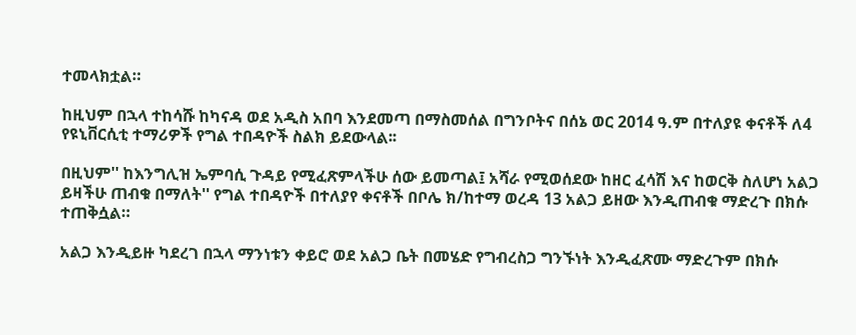ተመላክቷል።

ከዚህም በኋላ ተከሳሹ ከካናዳ ወደ አዲስ አበባ እንደመጣ በማስመሰል በግንቦትና በሰኔ ወር 2014 ዓ.ም በተለያዩ ቀናቶች ለ4 የዩኒቨርሲቲ ተማሪዎች የግል ተበዳዮች ስልክ ይደውላል፡፡

በዚህም'' ከእንግሊዝ ኤምባሲ ጉዳይ የሚፈጽምላችሁ ሰው ይመጣል፤ አሻራ የሚወሰደው ከዘር ፈሳሽ እና ከወርቅ ስለሆነ አልጋ ይዛችሁ ጠብቁ በማለት'' የግል ተበዳዮች በተለያየ ቀናቶች በቦሌ ክ/ከተማ ወረዳ 13 አልጋ ይዘው እንዲጠብቁ ማድረጉ በክሱ ተጠቅሷል።

አልጋ እንዲይዙ ካደረገ በኋላ ማንነቱን ቀይሮ ወደ አልጋ ቤት በመሄድ የግብረስጋ ግንኙነት እንዲፈጽሙ ማድረጉም በክሱ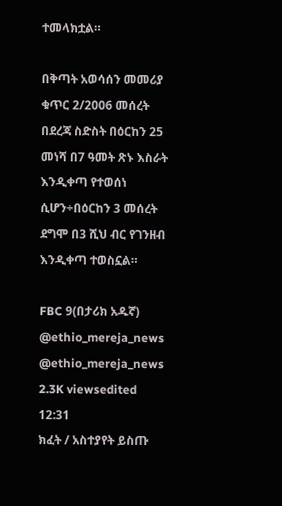ተመላክቷል።

በቅጣት አወሳሰን መመሪያ ቁጥር 2/2006 መሰረት በደረጃ ስድስት በዕርከን 25 መነሻ በ7 ዓመት ጽኑ እስራት እንዲቀጣ የተወሰነ ሲሆን÷በዕርከን 3 መሰረት ደግሞ በ3 ሺህ ብር የገንዘብ እንዲቀጣ ተወስኗል።

FBC 9(በታሪክ አዱኛ)
@ethio_mereja_news
@ethio_mereja_news
2.3K viewsedited  12:31
ክፈት / አስተያየት ይስጡ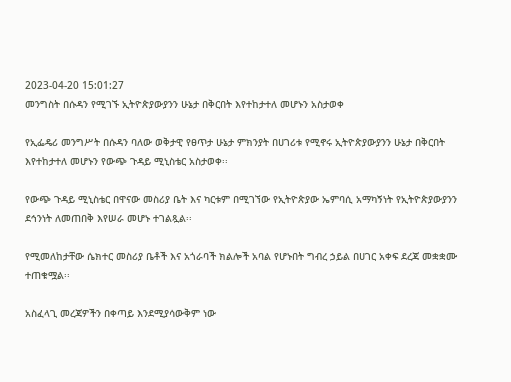2023-04-20 15:01:27
መንግስት በሱዳን የሚገኙ ኢትዮጵያውያንን ሁኔታ በቅርበት እየተከታተለ መሆኑን አስታወቀ

የኢፌዴሪ መንግሥት በሱዳን ባለው ወቅታዊ የፀጥታ ሁኔታ ምክንያት በሀገሪቱ የሚኖሩ ኢትዮጵያውያንን ሁኔታ በቅርበት እየተከታተለ መሆኑን የውጭ ጉዳይ ሚኒስቴር አስታወቀ፡፡

የውጭ ጉዳይ ሚኒስቴር በዋናው መስሪያ ቤት እና ካርቱም በሚገኘው የኢትዮጵያው ኤምባሲ አማካኝነት የኢትዮጵያውያንን ደኅንነት ለመጠበቅ እየሠራ መሆኑ ተገልጿል፡፡

የሚመለከታቸው ሴክተር መስሪያ ቤቶች እና አጎራባች ክልሎች አባል የሆኑበት ግብረ ኃይል በሀገር አቀፍ ደረጃ መቋቋሙ ተጠቁሟል፡፡

አስፈላጊ መረጃዎችን በቀጣይ እንደሚያሳውቅም ነው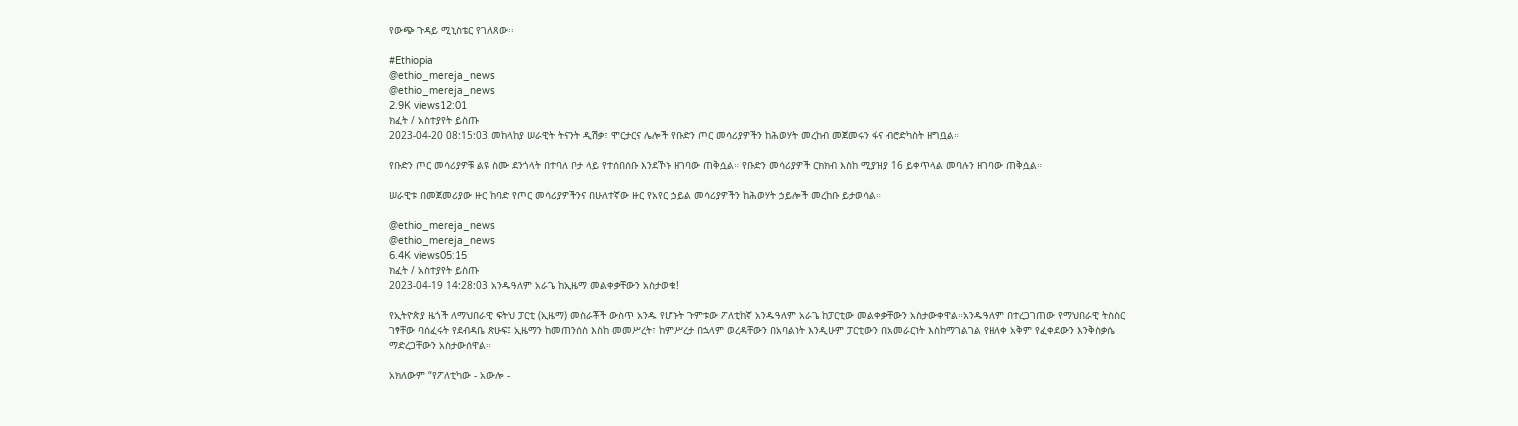የውጭ ጉዳይ ሚኒስቴር የገለጸው፡፡

#Ethiopia
@ethio_mereja_news
@ethio_mereja_news
2.9K views12:01
ክፈት / አስተያየት ይስጡ
2023-04-20 08:15:03 መከላከያ ሠራዊት ትናንት ዲሽቃ፣ ሞርታርና ሌሎች የቡድን ጦር መሳሪያዎችን ከሕወሃት መረከብ መጀመሩን ፋና ብሮድካስት ዘግቧል።

የቡድን ጦር መሳሪያዎቹ ልዩ ስሙ ደንጎላት በተባለ ቦታ ላይ የተሰበሰቡ እንደኾኑ ዘገባው ጠቅሷል። የቡድን መሳሪያዎች ርክክብ እስከ ሚያዝያ 16 ይቀጥላል መባሉን ዘገባው ጠቅሷል።

ሠራዊቱ በመጀመሪያው ዙር ከባድ የጦር መሳሪያዎችንና በሁለተኛው ዙር የአየር ኃይል መሳሪያዎችን ከሕወሃት ኃይሎች መረከቡ ይታወሳል።

@ethio_mereja_news
@ethio_mereja_news
6.4K views05:15
ክፈት / አስተያየት ይስጡ
2023-04-19 14:28:03 አንዱዓለም አራጌ ከኢዜማ መልቀቃቸውን አስታወቁ!

የኢትዮጵያ ዜጎች ለማህበራዊ ፍትህ ፓርቲ (ኢዜማ) መስራቾች ውስጥ አንዱ የሆኑት ጉምቱው ፖለቲከኛ አንዱዓለም አራጌ ከፓርቲው መልቀቃቸውን አስታውቀዋል።አንዱዓለም በተረጋገጠው የማህበራዊ ትስስር ገፃቸው ባሰፈሩት የደብዳቤ ጽሁፍ፤ ኢዜማን ከመጠንሰስ እስከ መመሥረት፣ ከምሥረታ በኋላም ወረዳቸውን በአባልነት እንዲሁም ፓርቲውን በአመራርነት እስከማገልገል የዘለቀ አቅም የፈቀደውን እንቅስቃሴ ማድረጋቸውን አስታውሰዋል።

አክለውም “የፖለቲካው - አውሎ -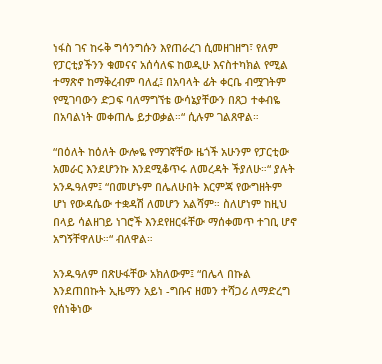ነፋስ ገና ከሩቅ ግሳንግሱን እየጠራረገ ሲመዘገዘግ፣ የለም የፓርቲያችንን ቁመናና አሰሳለፍ ከወዲሁ እናስተካክል የሚል ተማጽኖ ከማቅረብም ባለፈ፤ በአባላት ፊት ቀርቤ ብሟገትም የሚገባውን ድጋፍ ባለማግኘቴ ውሳኔያቸውን በጸጋ ተቀብዬ በአባልነት መቀጠሌ ይታወቃል።“ ሲሉም ገልጸዋል።

“በዕለት ከዕለት ውሎዬ የማገኛቸው ዜጎች አሁንም የፓርቲው አመራር እንደሆንኩ እንደሚቆጥሩ ለመረዳት ችያለሁ።“ ያሉት አንዱዓለም፤ “በመሆኑም በሌለሁበት እርምጃ የውግዘትም ሆነ የውዳሴው ተቋዳሽ ለመሆን አልሻም። ስለሆነም ከዚህ በላይ ሳልዘገይ ነገሮች እንደየዘርፋቸው ማሰቀመጥ ተገቢ ሆኖ አግኝቸዋለሁ።“ ብለዋል።

አንዱዓለም በጽሁፋቸው አክለውም፤ “በሌላ በኩል እንደጠበኩት ኢዜማን አይነ -ግቡና ዘመን ተሻጋሪ ለማድረግ የሰነቅነው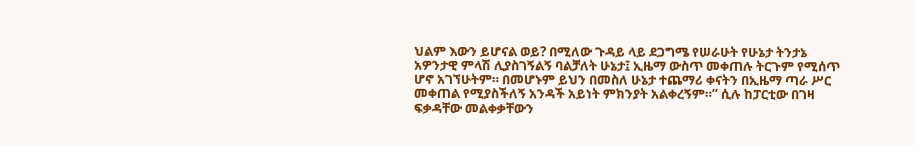ህልም እውን ይሆናል ወይ? በሚለው ጉዳይ ላይ ደጋግሜ የሠራሁት የሁኔታ ትንታኔ አዎንታዊ ምላሽ ሊያስገኝልኝ ባልቻለት ሁኔታ፤ ኢዜማ ውስጥ መቀጠሉ ትርጉም የሚሰጥ ሆኖ አገኘሁትም። በመሆኑም ይህን በመስለ ሁኔታ ተጨማሪ ቀናትን በኢዜማ ጣራ ሥር መቀጠል የሚያስችለኝ አንዳች አይነት ምክንያት አልቀረኝም።“ ሲሉ ከፓርቲው በገዛ ፍቃዳቸው መልቀቃቸውን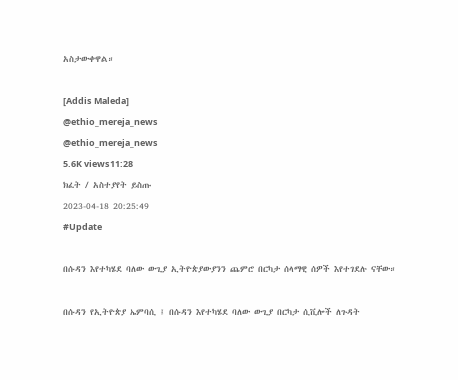አስታውቀዋል።

[Addis Maleda]
@ethio_mereja_news
@ethio_mereja_news
5.6K views11:28
ክፈት / አስተያየት ይስጡ
2023-04-18 20:25:49
#Update

በሱዳን እየተካሄደ ባለው ውጊያ ኢትዮጵያውያንን ጨምሮ በርካታ ሰላማዊ ሰዎች እየተገደሉ ናቸው።

በሱዳን የኢትዮጵያ ኤምባሲ ፤ በሱዳን እየተካሄደ ባለው ውጊያ በርካታ ሲቪሎች ለጉዳት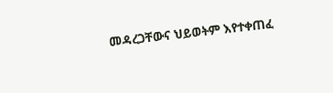መዳረጋቸውና ህይወትም እየተቀጠፈ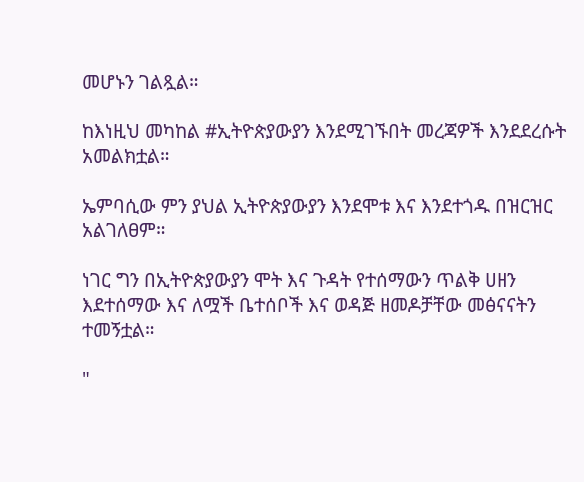መሆኑን ገልጿል።

ከእነዚህ መካከል #ኢትዮጵያውያን እንደሚገኙበት መረጃዎች እንደደረሱት አመልክቷል።

ኤምባሲው ምን ያህል ኢትዮጵያውያን እንደሞቱ እና እንደተጎዱ በዝርዝር አልገለፀም።

ነገር ግን በኢትዮጵያውያን ሞት እና ጉዳት የተሰማውን ጥልቅ ሀዘን እደተሰማው እና ለሟች ቤተሰቦች እና ወዳጅ ዘመዶቻቸው መፅናናትን ተመኝቷል።

"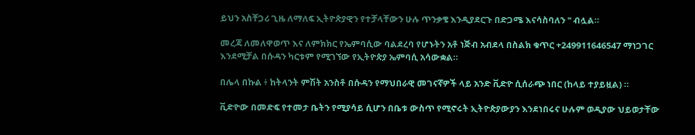ይህን አስቸጋሪ ጊዜ ለማለፍ ኢትዮጵያዊን የተቻላቸውን ሁሉ ጥንቃቄ እንዲያደርጉ በድጋሜ እናሳስባለን " ብሏል።

መረጃ ለመለዋወጥ እና ለምክክር የኤምባሲው ባልደረባ የሆኑትን አቶ ነጅብ አብደላ በስልክ ቁጥር +249911646547 ማነጋገር እንደሚቻል በሱዳን ካርቱም የሚገኘው የኢትዮጵያ ኤምባሲ አሳውቋል።

በሌላ በኩል ፥ ከትላንት ምሽት አንስቶ በሱዳን የማህበራዊ መገናኛዎች ላይ አንድ ቪድዮ ሲሰራጭ ነበር (ከላይ ተያይዟል) ።

ቪድዮው በመድፍ የተመታ ቤትን የሚያሳይ ሲሆን በቤቱ ውስጥ የሚኖሩት ኢትዮጵያውያን እንደነበሩና ሁሉም ወዲያው ህይወታቸው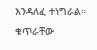እንዳለፈ ተነግራል። ቁጥራቸው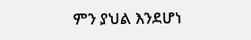ምን ያህል እንደሆነ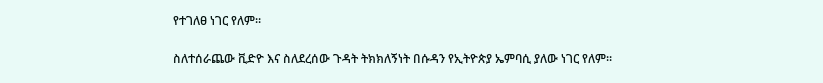የተገለፀ ነገር የለም።

ስለተሰራጨው ቪድዮ እና ስለደረሰው ጉዳት ትክክለኝነት በሱዳን የኢትዮጵያ ኤምባሲ ያለው ነገር የለም።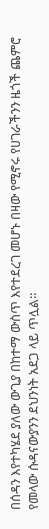በሰዳን እየተካሄደ ያለው ውጊያ በከተማ ውስጥ እየተደረገ መሆኑ በዛው የሚኖሩ የሀገራችንን ዜጎች ጨምሮ የመላው ሱዳናውያንን ደህንነት አደጋ ላይ ጥሏል።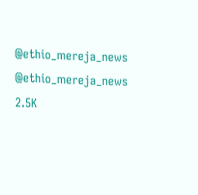@ethio_mereja_news
@ethio_mereja_news
2.5K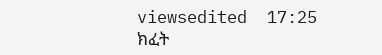viewsedited  17:25
ክፈት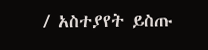/ አስተያየት ይስጡ